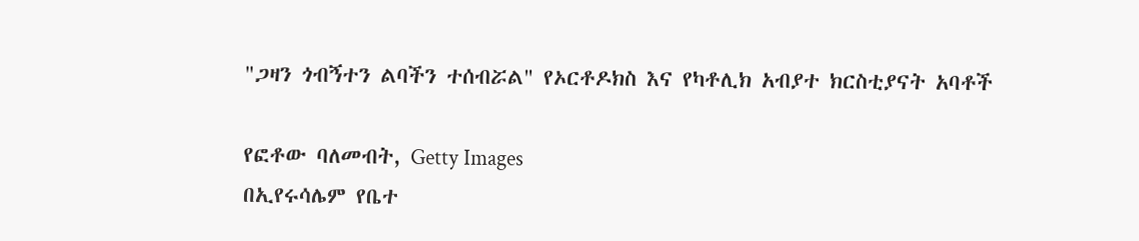"ጋዛን ጎብኝተን ልባችን ተሰብሯል" የኦርቶዶክስ እና የካቶሊክ አብያተ ክርስቲያናት አባቶች

የፎቶው ባለመብት, Getty Images
በኢየሩሳሌም የቤተ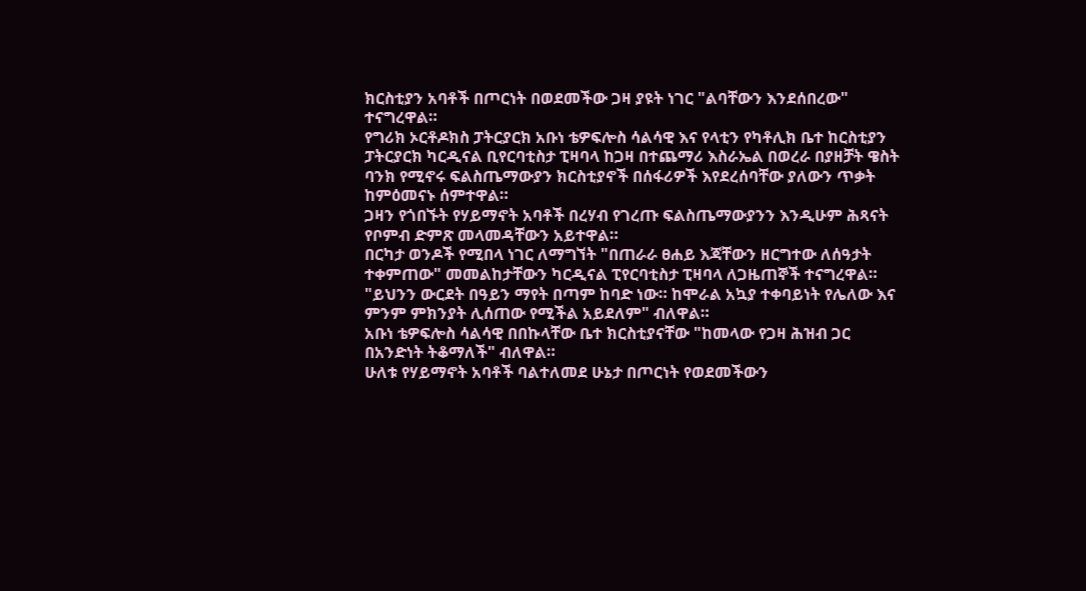ክርስቲያን አባቶች በጦርነት በወደመችው ጋዛ ያዩት ነገር "ልባቸውን እንደሰበረው" ተናግረዋል።
የግሪክ ኦርቶዶክስ ፓትርያርክ አቡነ ቴዎፍሎስ ሳልሳዊ እና የላቲን የካቶሊክ ቤተ ከርስቲያን ፓትርያርክ ካርዲናል ቢየርባቲስታ ፒዛባላ ከጋዛ በተጨማሪ እስራኤል በወረራ በያዘቻት ዌስት ባንክ የሚኖሩ ፍልስጤማውያን ክርስቲያኖች በሰፋሪዎች እየደረሰባቸው ያለውን ጥቃት ከምዕመናኑ ሰምተዋል።
ጋዛን የጎበኙት የሃይማኖት አባቶች በረሃብ የገረጡ ፍልስጤማውያንን እንዲሁም ሕጻናት የቦምብ ድምጽ መላመዳቸውን አይተዋል።
በርካታ ወንዶች የሚበላ ነገር ለማግኘት "በጠራራ ፀሐይ እጃቸውን ዘርግተው ለሰዓታት ተቀምጠው" መመልከታቸውን ካርዲናል ፒየርባቲስታ ፒዛባላ ለጋዜጠኞች ተናግረዋል።
"ይህንን ውርደት በዓይን ማየት በጣም ከባድ ነው። ከሞራል አኳያ ተቀባይነት የሌለው እና ምንም ምክንያት ሊሰጠው የሚችል አይደለም" ብለዋል።
አቡነ ቴዎፍሎስ ሳልሳዊ በበኩላቸው ቤተ ክርስቲያናቸው "ከመላው የጋዛ ሕዝብ ጋር በአንድነት ትቆማለች" ብለዋል።
ሁለቱ የሃይማኖት አባቶች ባልተለመደ ሁኔታ በጦርነት የወደመችውን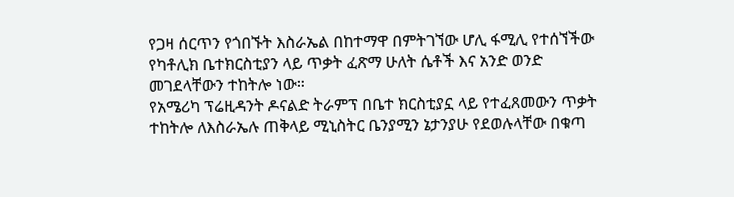የጋዛ ሰርጥን የጎበኙት እስራኤል በከተማዋ በምትገኘው ሆሊ ፋሚሊ የተሰኘችው የካቶሊክ ቤተክርስቲያን ላይ ጥቃት ፈጽማ ሁለት ሴቶች እና አንድ ወንድ መገደላቸውን ተከትሎ ነው።
የአሜሪካ ፕሬዚዳንት ዶናልድ ትራምፕ በቤተ ክርስቲያኗ ላይ የተፈጸመውን ጥቃት ተከትሎ ለእስራኤሉ ጠቅላይ ሚኒስትር ቤንያሚን ኔታንያሁ የደወሉላቸው በቁጣ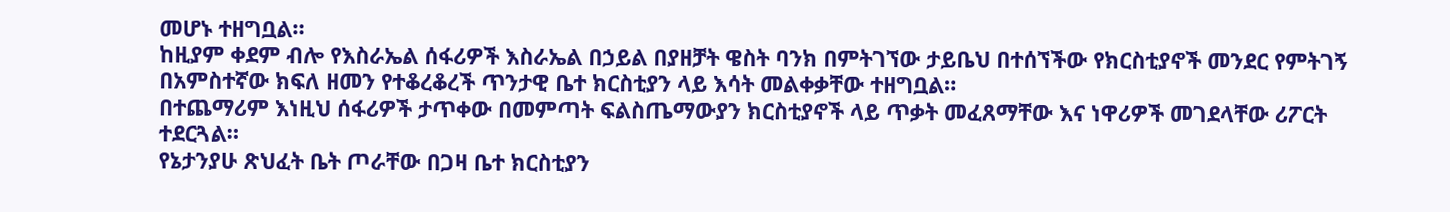መሆኑ ተዘግቧል።
ከዚያም ቀደም ብሎ የእስራኤል ሰፋሪዎች እስራኤል በኃይል በያዘቻት ዌስት ባንክ በምትገኘው ታይቤህ በተሰኘችው የክርስቲያኖች መንደር የምትገኝ በአምስተኛው ክፍለ ዘመን የተቆረቆረች ጥንታዊ ቤተ ክርስቲያን ላይ እሳት መልቀቃቸው ተዘግቧል።
በተጨማሪም እነዚህ ሰፋሪዎች ታጥቀው በመምጣት ፍልስጤማውያን ክርስቲያኖች ላይ ጥቃት መፈጸማቸው እና ነዋሪዎች መገደላቸው ሪፖርት ተደርጓል።
የኔታንያሁ ጽህፈት ቤት ጦራቸው በጋዛ ቤተ ክርስቲያን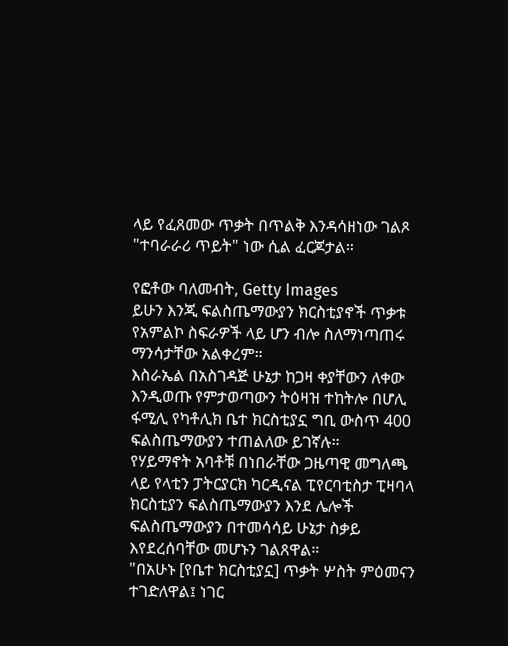ላይ የፈጸመው ጥቃት በጥልቅ እንዳሳዘነው ገልጾ "ተባራራሪ ጥይት" ነው ሲል ፈርጆታል።

የፎቶው ባለመብት, Getty Images
ይሁን እንጂ ፍልስጤማውያን ክርስቲያኖች ጥቃቱ የአምልኮ ስፍራዎች ላይ ሆን ብሎ ስለማነጣጠሩ ማንሳታቸው አልቀረም።
እስራኤል በአስገዳጅ ሁኔታ ከጋዛ ቀያቸውን ለቀው እንዲወጡ የምታወጣውን ትዕዛዝ ተከትሎ በሆሊ ፋሚሊ የካቶሊክ ቤተ ክርስቲያኗ ግቢ ውስጥ 400 ፍልስጤማውያን ተጠልለው ይገኛሉ።
የሃይማኖት አባቶቹ በነበራቸው ጋዜጣዊ መግለጫ ላይ የላቲን ፓትርያርክ ካርዲናል ፒየርባቲስታ ፒዛባላ ክርስቲያን ፍልስጤማውያን እንደ ሌሎች ፍልስጤማውያን በተመሳሳይ ሁኔታ ስቃይ እየደረሰባቸው መሆኑን ገልጸዋል።
"በአሁኑ [የቤተ ክርስቲያኗ] ጥቃት ሦስት ምዕመናን ተገድለዋል፤ ነገር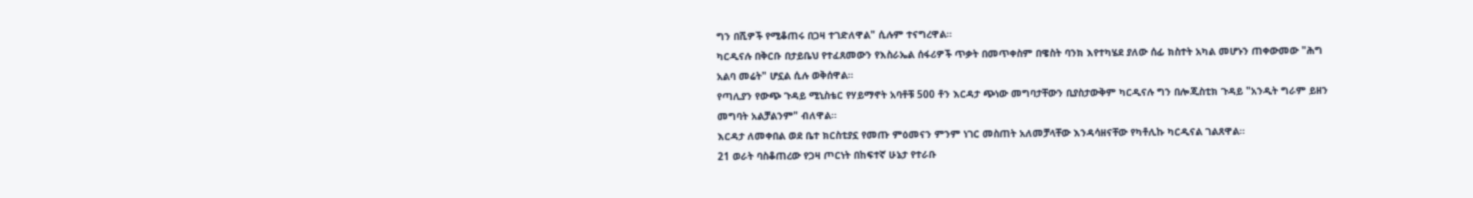ግን በሺዎች የሚቆጠሩ በጋዛ ተገድለዋል" ሲሉም ተናግረዋል።
ካርዲናሉ በቅርቡ በታይቤህ የተፈጸመውን የእስራኤል ሰፋሪዎች ጥቃት በመጥቀስም በዌስት ባንክ እየተካሄደ ያለው ሰፊ ክስተት አካል መሆኑን ጠቀውመው "ሕግ አልባ መሬት" ሆኗል ሲሉ ወቅሰዋል።
የጣሊያን የውጭ ጉዳይ ሚኒስቴር የሃይማኖት አባቶቹ 500 ቶን እርዳታ ጭነው መግባታቸውን ቢያስታውቅም ካርዲናሉ ግን በሎጂስቲክ ጉዳይ "አንዲት ግራም ይዘን መግባት አልቻልንም" ብለዋል።
እርዳታ ለመቀበል ወደ ቤተ ክርስቲያኗ የመጡ ምዕመናን ምንም ነገር መስጠት አለመቻላቸው እንዳሳዘናቸው የካቶሊኩ ካርዲናል ገልጸዋል።
21 ወራት ባስቆጠረው የጋዛ ጦርነት በከፍተኛ ሁኔታ የተራቡ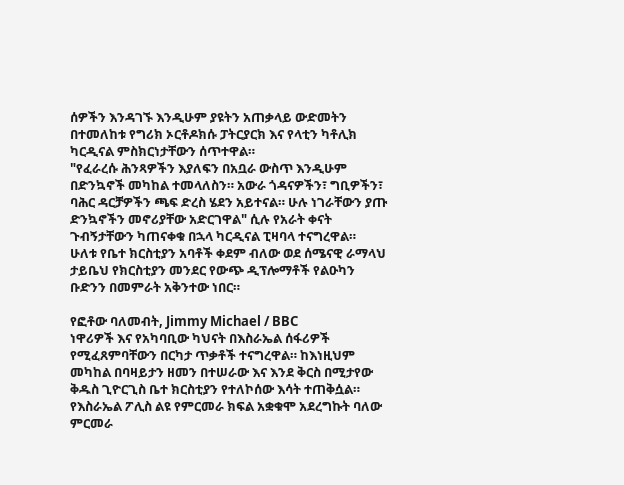ሰዎችን እንዳገኙ እንዲሁም ያዩትን አጠቃላይ ውድመትን በተመለከቱ የግሪክ ኦርቶዶክሱ ፓትርያርክ እና የላቲን ካቶሊክ ካርዲናል ምስክርነታቸውን ሰጥተዋል።
"የፈራረሱ ሕንጻዎችን እያለፍን በአቧራ ውስጥ እንዲሁም በድንኳኖች መካከል ተመላለስን። አውራ ጎዳናዎችን፣ ግቢዎችን፣ ባሕር ዳርቻዎችን ጫፍ ድረስ ሄደን አይተናል። ሁሉ ነገራቸውን ያጡ ድንኳኖችን መኖሪያቸው አድርገዋል" ሲሉ የአራት ቀናት ጉብኝታቸውን ካጠናቀቁ በኋላ ካርዲናል ፒዛባላ ተናግረዋል።
ሁለቱ የቤተ ክርስቲያን አባቶች ቀደም ብለው ወደ ሰሜናዊ ራማላህ ታይቤህ የክርስቲያን መንደር የውጭ ዲፕሎማቶች የልዑካን ቡድንን በመምራት አቅንተው ነበር።

የፎቶው ባለመብት, Jimmy Michael / BBC
ነዋሪዎች እና የአካባቢው ካህናት በእስራኤል ሰፋሪዎች የሚፈጸምባቸውን በርካታ ጥቃቶች ተናግረዋል። ከእነዚህም መካከል በባዛይታን ዘመን በተሠራው እና እንደ ቅርስ በሚታየው ቅዱስ ጊዮርጊስ ቤተ ክርስቲያን የተለኮሰው እሳት ተጠቅሷል።
የእስራኤል ፖሊስ ልዩ የምርመራ ክፍል አቋቁሞ አደረግኩት ባለው ምርመራ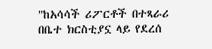"ከአሳሳች ሪፖርቶች በተጻራሪ በቤተ ክርስቲያኗ ላይ የደረሰ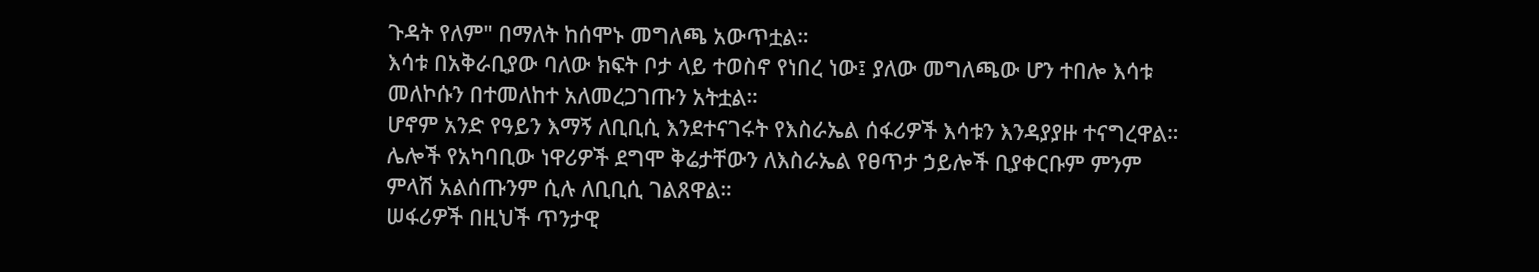ጉዳት የለም" በማለት ከሰሞኑ መግለጫ አውጥቷል።
እሳቱ በአቅራቢያው ባለው ክፍት ቦታ ላይ ተወስኖ የነበረ ነው፤ ያለው መግለጫው ሆን ተበሎ እሳቱ መለኮሱን በተመለከተ አለመረጋገጡን አትቷል።
ሆኖም አንድ የዓይን እማኝ ለቢቢሲ እንደተናገሩት የእስራኤል ሰፋሪዎች እሳቱን እንዳያያዙ ተናግረዋል። ሌሎች የአካባቢው ነዋሪዎች ደግሞ ቅሬታቸውን ለእስራኤል የፀጥታ ኃይሎች ቢያቀርቡም ምንም ምላሽ አልሰጡንም ሲሉ ለቢቢሲ ገልጸዋል።
ሠፋሪዎች በዚህች ጥንታዊ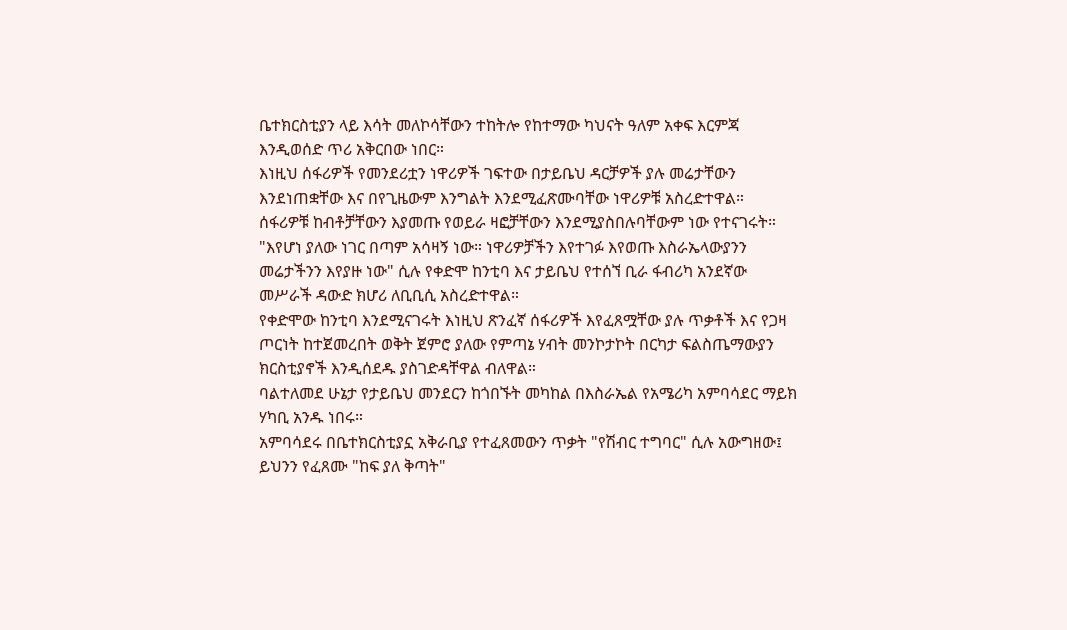ቤተክርስቲያን ላይ እሳት መለኮሳቸውን ተከትሎ የከተማው ካህናት ዓለም አቀፍ እርምጃ እንዲወሰድ ጥሪ አቅርበው ነበር።
እነዚህ ሰፋሪዎች የመንደሪቷን ነዋሪዎች ገፍተው በታይቤህ ዳርቻዎች ያሉ መሬታቸውን እንደነጠቋቸው እና በየጊዜውም እንግልት እንደሚፈጽሙባቸው ነዋሪዎቹ አስረድተዋል።
ሰፋሪዎቹ ከብቶቻቸውን እያመጡ የወይራ ዛፎቻቸውን እንደሚያስበሉባቸውም ነው የተናገሩት።
"እየሆነ ያለው ነገር በጣም አሳዛኝ ነው። ነዋሪዎቻችን እየተገፉ እየወጡ እስራኤላውያንን መሬታችንን እየያዙ ነው" ሲሉ የቀድሞ ከንቲባ እና ታይቤህ የተሰኘ ቢራ ፋብሪካ አንደኛው መሥራች ዳውድ ክሆሪ ለቢቢሲ አስረድተዋል።
የቀድሞው ከንቲባ እንደሚናገሩት እነዚህ ጽንፈኛ ሰፋሪዎች እየፈጸሟቸው ያሉ ጥቃቶች እና የጋዛ ጦርነት ከተጀመረበት ወቅት ጀምሮ ያለው የምጣኔ ሃብት መንኮታኮት በርካታ ፍልስጤማውያን ክርስቲያኖች እንዲሰደዱ ያስገድዳቸዋል ብለዋል።
ባልተለመደ ሁኔታ የታይቤህ መንደርን ከጎበኙት መካከል በእስራኤል የአሜሪካ አምባሳደር ማይክ ሃካቢ አንዱ ነበሩ።
አምባሳደሩ በቤተክርስቲያኗ አቅራቢያ የተፈጸመውን ጥቃት "የሽብር ተግባር" ሲሉ አውግዘው፤ ይህንን የፈጸሙ "ከፍ ያለ ቅጣት"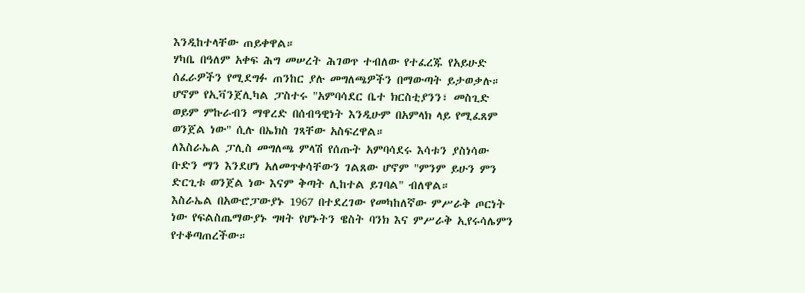እንዲከተላቸው ጠይቀዋል።
ሃካቤ በዓለም አቀፍ ሕግ መሠረት ሕገወጥ ተብለው የተፈረጁ የአይሁድ ሰፈራዎችን የሚደግፉ ጠንከር ያሉ መግለጫዎችን በማውጣት ይታወቃሉ።
ሆኖም የኢቫንጀሊካል ፓስተሩ "አምባሳደር ቤተ ክርስቲያንን፣ መስጊድ ወይም ምኩራብን ማዋረድ በሰብዓዊነት እንዲሁም በአምላክ ላይ የሚፈጸም ወንጀል ነው" ሲሉ በኤክስ ገጻቸው አስፍረዋል።
ለእስራኤል ፓሊስ መግለጫ ምላሽ የሰጡት አምባሳደሩ እሳቱን ያስነሳው ቡድን ማን እንደሆነ አለመጥቀሳቸውን ገልጸው ሆኖም "ምንም ይሁን ምን ድርጊቱ ወንጀል ነው እናም ቅጣት ሊከተል ይገባል" ብለዋል።
እስራኤል በአውሮፓውያኑ 1967 በተደረገው የመካከለኛው ምሥራቅ ጦርነት ነው የፍልስጤማውያኑ ግዛት የሆኑትን ዌስት ባንክ እና ምሥራቅ ኢየሩሳሌምን የተቆጣጠረችው።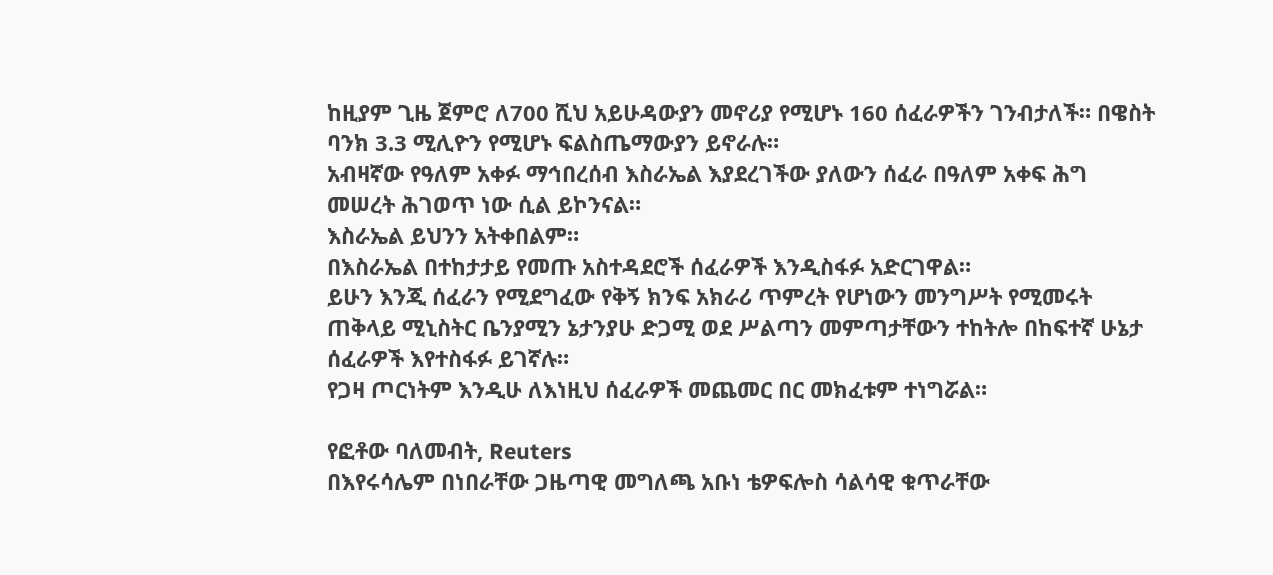ከዚያም ጊዜ ጀምሮ ለ700 ሺህ አይሁዳውያን መኖሪያ የሚሆኑ 160 ሰፈራዎችን ገንብታለች። በዌስት ባንክ 3.3 ሚሊዮን የሚሆኑ ፍልስጤማውያን ይኖራሉ።
አብዛኛው የዓለም አቀፉ ማኅበረሰብ እስራኤል እያደረገችው ያለውን ሰፈራ በዓለም አቀፍ ሕግ መሠረት ሕገወጥ ነው ሲል ይኮንናል።
እስራኤል ይህንን አትቀበልም።
በእስራኤል በተከታታይ የመጡ አስተዳደሮች ሰፈራዎች እንዲስፋፉ አድርገዋል።
ይሁን እንጂ ሰፈራን የሚደግፈው የቅኝ ክንፍ አክራሪ ጥምረት የሆነውን መንግሥት የሚመሩት ጠቅላይ ሚኒስትር ቤንያሚን ኔታንያሁ ድጋሚ ወደ ሥልጣን መምጣታቸውን ተከትሎ በከፍተኛ ሁኔታ ሰፈራዎች እየተስፋፉ ይገኛሉ።
የጋዛ ጦርነትም እንዲሁ ለእነዚህ ሰፈራዎች መጨመር በር መክፈቱም ተነግሯል።

የፎቶው ባለመብት, Reuters
በእየሩሳሌም በነበራቸው ጋዜጣዊ መግለጫ አቡነ ቴዎፍሎስ ሳልሳዊ ቁጥራቸው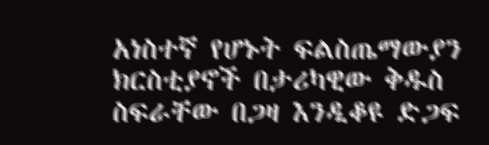አነስተኛ የሆኑት ፍልስጤማውያን ክርስቲያኖች በታሪካዊው ቅዱስ ስፍራቸው በጋዛ እንዲቆዩ ድጋፍ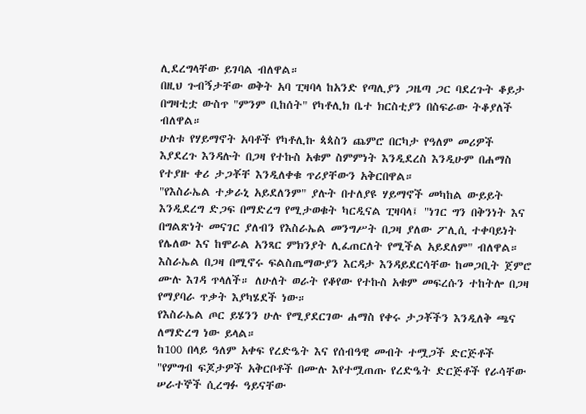ሊደረግላቸው ይገባል ብለዋል።
በዚህ ጉብኝታቸው ወቅት አባ ፒዛባላ ከአንድ የጣሊያን ጋዜጣ ጋር ባደረጉት ቆይታ በግዛቲቷ ውስጥ "ምንም ቢከሰት" የካቶሊክ ቤተ ክርስቲያን በስፍራው ትቆያለች ብለዋል።
ሁለቱ የሃይማኖት አባቶች የካቶሊኩ ጳጳስን ጨምሮ በርካታ የዓለም መሪዎች እያደረጉ እንዳሉት በጋዛ የተኩስ አቁም ስምምነት እንዲደረስ እንዲሁም በሐማስ የተያዙ ቀሪ ታጋቾቸ እንዲለቀቁ ጥሪያቸውን አቅርበዋል።
"የእስራኤል ተቃራኒ አይደለንም" ያሉት በተለያዩ ሃይማኖች መካከል ውይይት እንዲደረግ ድጋፍ በማድረግ የሚታወቁት ካርዲናል ፒዛባላ፤ "ነገር ግን በቅንነት እና በግልጽነት መናገር ያለብን የእስራኤል መንግሥት በጋዛ ያለው ፖሊሲ ተቀባይነት የሌለው እና ከሞራል አንጻር ምክንያት ሊፈጠርለት የሚችል አይደለም" ብለዋል።
እስራኤል በጋዛ በሚኖሩ ፍልስጤማውያን እርዳታ እንዳይደርሳቸው ከመጋቢት ጀምሮ ሙሉ እገዳ ጥላለች። ለሁለት ወራት የቆየው የተኩስ አቁም መፍረሱን ተከትሎ በጋዛ የማያባራ ጥቃት እያካሄደች ነው።
የእስራኤል ጦር ይሄንን ሁሉ የሚያደርገው ሐማስ የቀሩ ታጋቾችን እንዲለቅ ጫና ለማድረግ ነው ይላል።
ከ100 በላይ ዓለም አቀፍ የረድዔት እና የሰብዓዊ መብት ተሟጋች ድርጅቶች "የምግብ ፍጆታዎች አቅርቦቶች በሙሉ እየተሟጠጡ የረድዔት ድርጅቶች የራሳቸው ሠራተኞች ሲረግፉ ዓይናቸው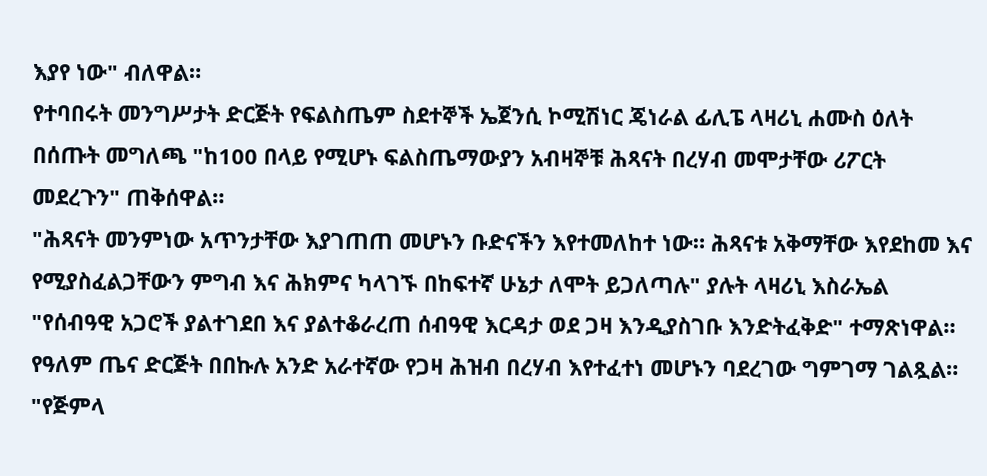እያየ ነው" ብለዋል።
የተባበሩት መንግሥታት ድርጅት የፍልስጤም ስደተኞች ኤጀንሲ ኮሚሽነር ጄነራል ፊሊፔ ላዛሪኒ ሐሙስ ዕለት በሰጡት መግለጫ "ከ100 በላይ የሚሆኑ ፍልስጤማውያን አብዛኞቹ ሕጻናት በረሃብ መሞታቸው ሪፖርት መደረጉን" ጠቅሰዋል።
"ሕጻናት መንምነው አጥንታቸው እያገጠጠ መሆኑን ቡድናችን እየተመለከተ ነው። ሕጻናቱ አቅማቸው እየደከመ እና የሚያስፈልጋቸውን ምግብ እና ሕክምና ካላገኙ በከፍተኛ ሁኔታ ለሞት ይጋለጣሉ" ያሉት ላዛሪኒ እስራኤል "የሰብዓዊ አጋሮች ያልተገደበ እና ያልተቆራረጠ ሰብዓዊ እርዳታ ወደ ጋዛ እንዲያስገቡ እንድትፈቅድ" ተማጽነዋል።
የዓለም ጤና ድርጅት በበኩሉ አንድ አራተኛው የጋዛ ሕዝብ በረሃብ እየተፈተነ መሆኑን ባደረገው ግምገማ ገልጿል።
"የጅምላ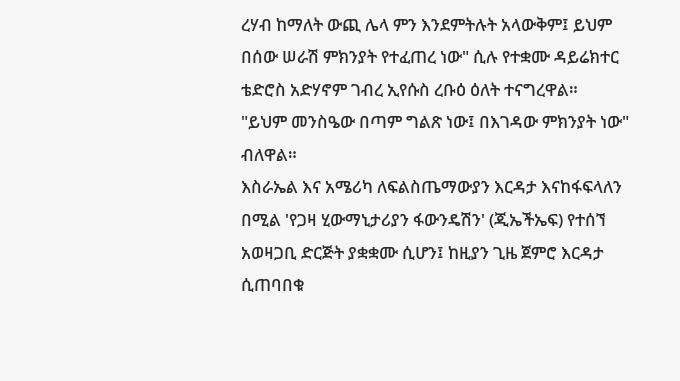ረሃብ ከማለት ውጪ ሌላ ምን እንደምትሉት አላውቅም፤ ይህም በሰው ሠራሽ ምክንያት የተፈጠረ ነው" ሲሉ የተቋሙ ዳይሬክተር ቴድሮስ አድሃኖም ገብረ ኢየሱስ ረቡዕ ዕለት ተናግረዋል።
"ይህም መንስዔው በጣም ግልጽ ነው፤ በእገዳው ምክንያት ነው" ብለዋል።
እስራኤል እና አሜሪካ ለፍልስጤማውያን እርዳታ እናከፋፍላለን በሚል 'የጋዛ ሂውማኒታሪያን ፋውንዴሽን' (ጂኤችኤፍ) የተሰኘ አወዛጋቢ ድርጅት ያቋቋሙ ሲሆን፤ ከዚያን ጊዜ ጀምሮ እርዳታ ሲጠባበቁ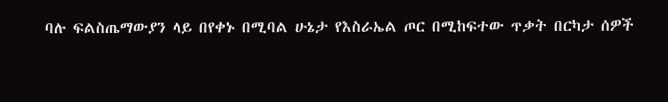ባሉ ፍልስጤማውያን ላይ በየቀኑ በሚባል ሁኔታ የእስራኤል ጦር በሚከፍተው ጥቃት በርካታ ሰዎች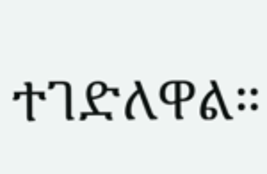ተገድለዋል።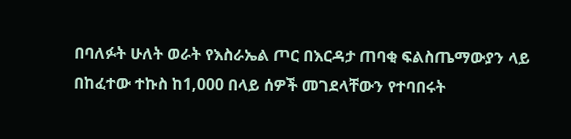በባለፉት ሁለት ወራት የእስራኤል ጦር በእርዳታ ጠባቂ ፍልስጤማውያን ላይ በከፈተው ተኩስ ከ1,000 በላይ ሰዎች መገደላቸውን የተባበሩት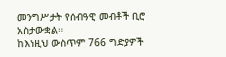መንግሥታት የሰብዓዊ መብቶች ቢሮ አስታውቋል።
ከእነዚህ ውስጥም 766 ግድያዎች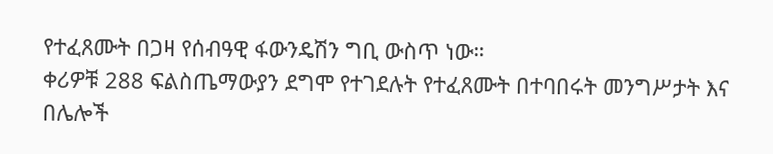የተፈጸሙት በጋዛ የሰብዓዊ ፋውንዴሽን ግቢ ውስጥ ነው።
ቀሪዎቹ 288 ፍልስጤማውያን ደግሞ የተገደሉት የተፈጸሙት በተባበሩት መንግሥታት እና በሌሎች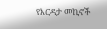የእርዳታ መኪኖች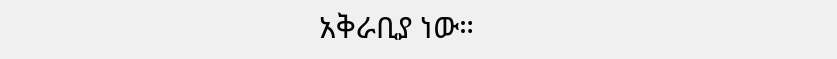አቅራቢያ ነው።